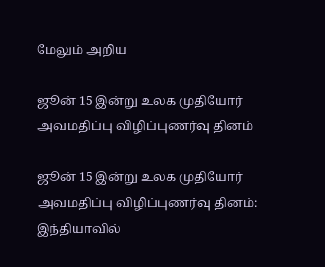மேலும் அறிய

ஜூன் 15 இன்று உலக முதியோர் அவமதிப்பு விழிப்புணர்வு தினம்

ஜூன் 15 இன்று உலக முதியோர் அவமதிப்பு விழிப்புணர்வு தினம்: இந்தியாவில்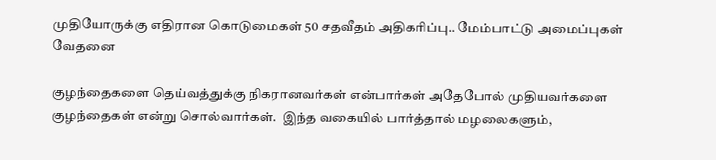முதியோருக்கு எதிரான கொடுமைகள் 50 சதவீதம் அதிகரிப்பு.. மேம்பாட்டு அமைப்புகள் வேதனை

குழந்தைகளை தெய்வத்துக்கு நிகரானவர்கள் என்பார்கள் அதேபோல் முதியவர்களை குழந்தைகள் என்று சொல்வார்கள்.  இந்த வகையில் பார்த்தால் மழலைகளும்,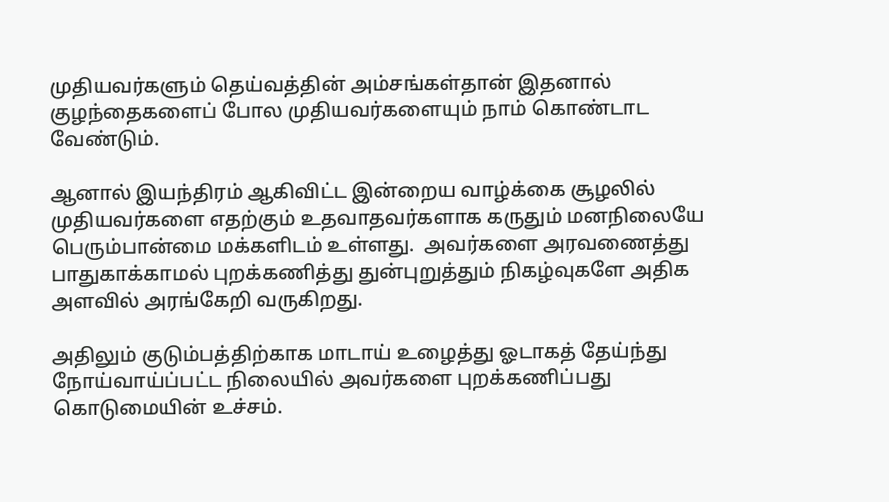முதியவர்களும் தெய்வத்தின் அம்சங்கள்தான் இதனால் குழந்தைகளைப் போல முதியவர்களையும் நாம் கொண்டாட வேண்டும்.

ஆனால் இயந்திரம் ஆகிவிட்ட இன்றைய வாழ்க்கை சூழலில் முதியவர்களை எதற்கும் உதவாதவர்களாக கருதும் மனநிலையே பெரும்பான்மை மக்களிடம் உள்ளது.  அவர்களை அரவணைத்து பாதுகாக்காமல் புறக்கணித்து துன்புறுத்தும் நிகழ்வுகளே அதிக அளவில் அரங்கேறி வருகிறது.

அதிலும் குடும்பத்திற்காக மாடாய் உழைத்து ஓடாகத் தேய்ந்து நோய்வாய்ப்பட்ட நிலையில் அவர்களை புறக்கணிப்பது கொடுமையின் உச்சம்.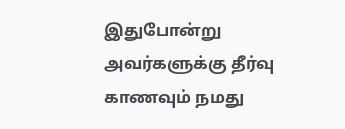இதுபோன்று அவர்களுக்கு தீர்வு காணவும் நமது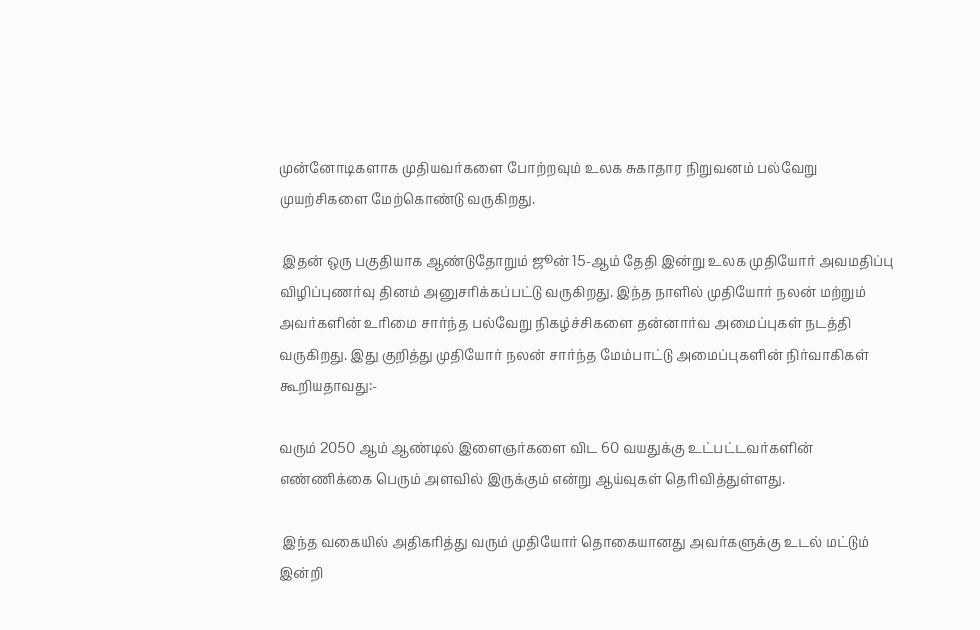முன்னோடிகளாக முதியவர்களை போற்றவும் உலக சுகாதார நிறுவனம் பல்வேறு முயற்சிகளை மேற்கொண்டு வருகிறது.

 இதன் ஒரு பகுதியாக ஆண்டுதோறும் ஜூன் 15-ஆம் தேதி இன்று உலக முதியோர் அவமதிப்பு விழிப்புணர்வு தினம் அனுசரிக்கப்பட்டு வருகிறது. இந்த நாளில் முதியோர் நலன் மற்றும் அவர்களின் உரிமை சார்ந்த பல்வேறு நிகழ்ச்சிகளை தன்னார்வ அமைப்புகள் நடத்தி வருகிறது. இது குறித்து முதியோர் நலன் சார்ந்த மேம்பாட்டு அமைப்புகளின் நிர்வாகிகள் கூறியதாவது:-

வரும் 2050 ஆம் ஆண்டில் இளைஞர்களை விட 60 வயதுக்கு உட்பட்டவர்களின் எண்ணிக்கை பெரும் அளவில் இருக்கும் என்று ஆய்வுகள் தெரிவித்துள்ளது.

 இந்த வகையில் அதிகரித்து வரும் முதியோர் தொகையானது அவர்களுக்கு உடல் மட்டும் இன்றி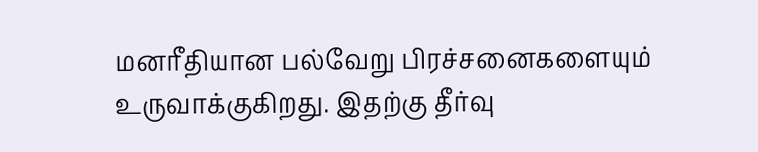மனரீதியான பல்வேறு பிரச்சனைகளையும் உருவாக்குகிறது. இதற்கு தீர்வு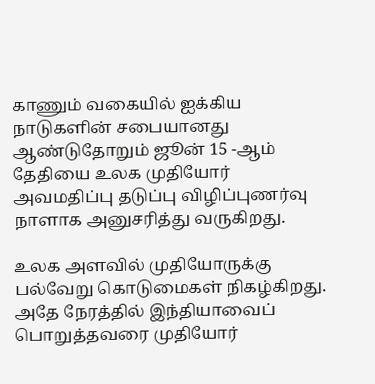காணும் வகையில் ஐக்கிய நாடுகளின் சபையானது ஆண்டுதோறும் ஜூன் 15 -ஆம் தேதியை உலக முதியோர் அவமதிப்பு தடுப்பு விழிப்புணர்வு நாளாக அனுசரித்து வருகிறது.

உலக அளவில் முதியோருக்கு பல்வேறு கொடுமைகள் நிகழ்கிறது.  அதே நேரத்தில் இந்தியாவைப் பொறுத்தவரை முதியோர்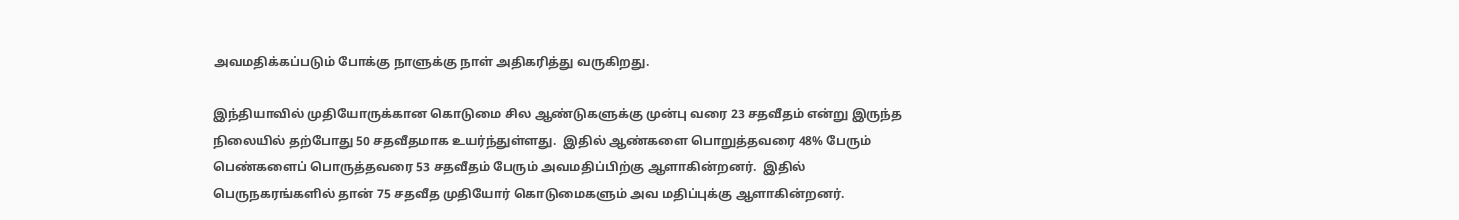அவமதிக்கப்படும் போக்கு நாளுக்கு நாள் அதிகரித்து வருகிறது.

இந்தியாவில் முதியோருக்கான கொடுமை சில ஆண்டுகளுக்கு முன்பு வரை 23 சதவீதம் என்று இருந்த நிலையில் தற்போது 50 சதவீதமாக உயர்ந்துள்ளது.  இதில் ஆண்களை பொறுத்தவரை 48% பேரும் பெண்களைப் பொருத்தவரை 53 சதவீதம் பேரும் அவமதிப்பிற்கு ஆளாகின்றனர்.  இதில் பெருநகரங்களில் தான் 75 சதவீத முதியோர் கொடுமைகளும் அவ மதிப்புக்கு ஆளாகின்றனர்.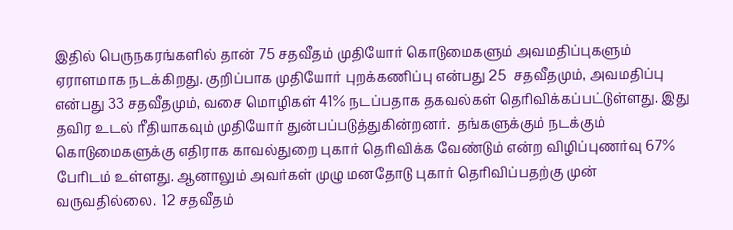இதில் பெருநகரங்களில் தான் 75 சதவீதம் முதியோர் கொடுமைகளும் அவமதிப்புகளும் ஏராளமாக நடக்கிறது. குறிப்பாக முதியோர் புறக்கணிப்பு என்பது 25  சதவீதமும், அவமதிப்பு என்பது 33 சதவீதமும், வசை மொழிகள் 41% நடப்பதாக தகவல்கள் தெரிவிக்கப்பட்டுள்ளது. இது தவிர உடல் ரீதியாகவும் முதியோர் துன்பப்படுத்துகின்றனர்.  தங்களுக்கும் நடக்கும் கொடுமைகளுக்கு எதிராக காவல்துறை புகார் தெரிவிக்க வேண்டும் என்ற விழிப்புணர்வு 67% பேரிடம் உள்ளது. ஆனாலும் அவர்கள் முழு மனதோடு புகார் தெரிவிப்பதற்கு முன் வருவதில்லை.  12 சதவீதம்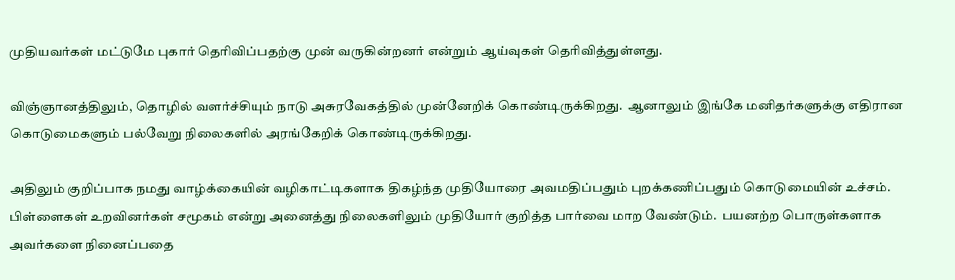முதியவர்கள் மட்டுமே புகார் தெரிவிப்பதற்கு முன் வருகின்றனர் என்றும் ஆய்வுகள் தெரிவித்துள்ளது.

விஞ்ஞானத்திலும், தொழில் வளர்ச்சியும் நாடு அசுரவேகத்தில் முன்னேறிக் கொண்டிருக்கிறது.  ஆனாலும் இங்கே மனிதர்களுக்கு எதிரான கொடுமைகளும் பல்வேறு நிலைகளில் அரங்கேறிக் கொண்டிருக்கிறது.

அதிலும் குறிப்பாக நமது வாழ்க்கையின் வழிகாட்டிகளாக திகழ்ந்த முதியோரை அவமதிப்பதும் புறக்கணிப்பதும் கொடுமையின் உச்சம். பிள்ளைகள் உறவினர்கள் சமூகம் என்று அனைத்து நிலைகளிலும் முதியோர் குறித்த பார்வை மாற வேண்டும்.  பயனற்ற பொருள்களாக அவர்களை நினைப்பதை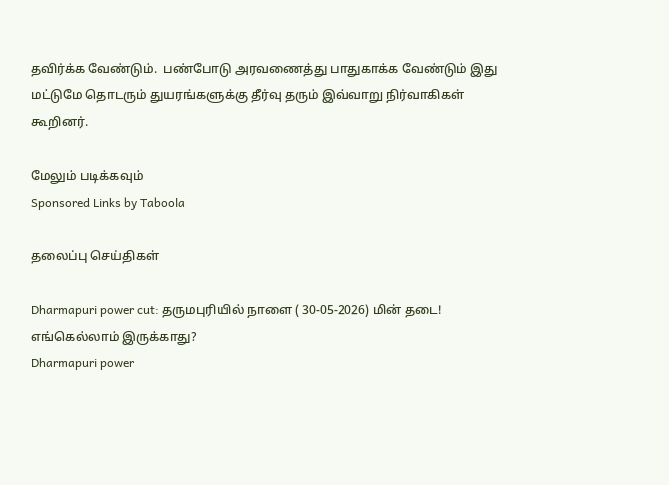தவிர்க்க வேண்டும்.  பண்போடு அரவணைத்து பாதுகாக்க வேண்டும் இது மட்டுமே தொடரும் துயரங்களுக்கு தீர்வு தரும் இவ்வாறு நிர்வாகிகள் கூறினர்.

மேலும் படிக்கவும்
Sponsored Links by Taboola

தலைப்பு செய்திகள்

Dharmapuri power cut: தருமபுரியில் நாளை ( 30-05-2026) மின் தடை! எங்கெல்லாம் இருக்காது?
Dharmapuri power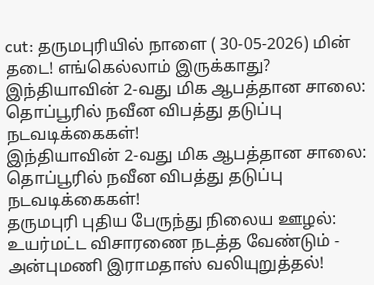cut: தருமபுரியில் நாளை ( 30-05-2026) மின் தடை! எங்கெல்லாம் இருக்காது?
இந்தியாவின் 2-வது மிக ஆபத்தான சாலை: தொப்பூரில் நவீன விபத்து தடுப்பு நடவடிக்கைகள்!
இந்தியாவின் 2-வது மிக ஆபத்தான சாலை: தொப்பூரில் நவீன விபத்து தடுப்பு நடவடிக்கைகள்!
தருமபுரி புதிய பேருந்து நிலைய ஊழல்: உயர்மட்ட விசாரணை நடத்த வேண்டும் - அன்புமணி இராமதாஸ் வலியுறுத்தல்!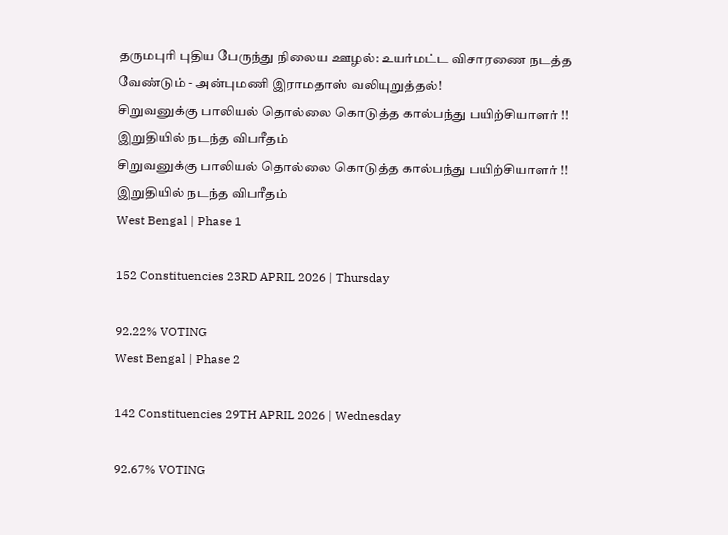தருமபுரி புதிய பேருந்து நிலைய ஊழல்: உயர்மட்ட விசாரணை நடத்த வேண்டும் - அன்புமணி இராமதாஸ் வலியுறுத்தல்!
சிறுவனுக்கு பாலியல் தொல்லை கொடுத்த கால்பந்து பயிற்சியாளர் !! இறுதியில் நடந்த விபரீதம்
சிறுவனுக்கு பாலியல் தொல்லை கொடுத்த கால்பந்து பயிற்சியாளர் !! இறுதியில் நடந்த விபரீதம்
West Bengal | Phase 1

152 Constituencies 23RD APRIL 2026 | Thursday

92.22% VOTING
West Bengal | Phase 2

142 Constituencies 29TH APRIL 2026 | Wednesday

92.67% VOTING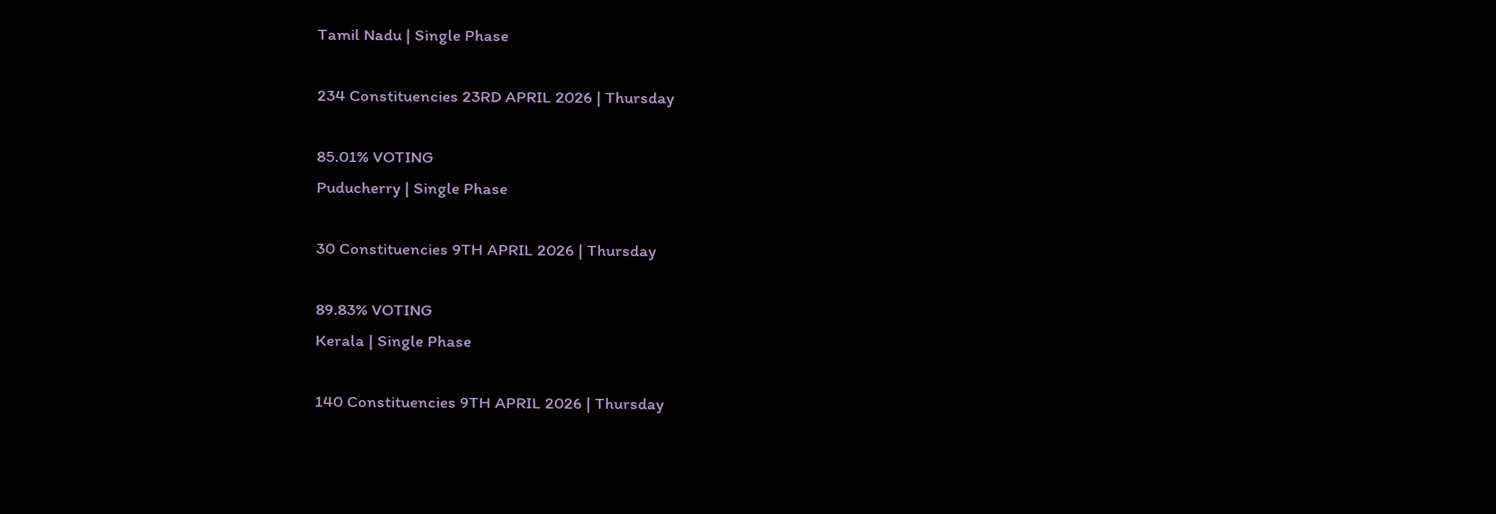Tamil Nadu | Single Phase

234 Constituencies 23RD APRIL 2026 | Thursday

85.01% VOTING
Puducherry | Single Phase

30 Constituencies 9TH APRIL 2026 | Thursday

89.83% VOTING
Kerala | Single Phase

140 Constituencies 9TH APRIL 2026 | Thursday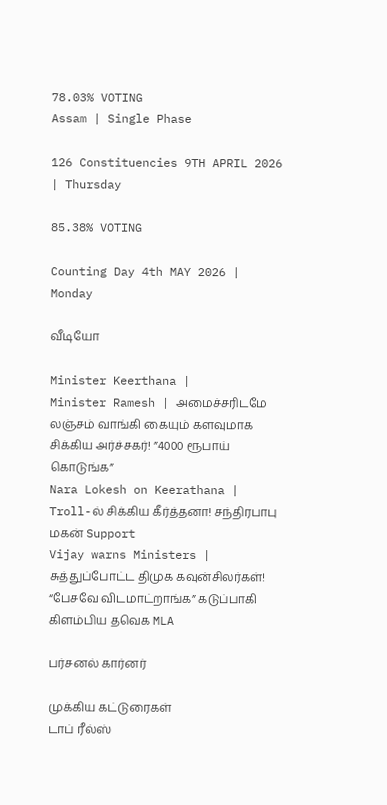78.03% VOTING
Assam | Single Phase

126 Constituencies 9TH APRIL 2026 | Thursday

85.38% VOTING

Counting Day 4th MAY 2026 | Monday

வீடியோ

Minister Keerthana |
Minister Ramesh | அமைச்சரிடமே லஞ்சம் வாங்கி கையும் களவுமாக சிக்கிய அர்ச்சகர்! ”4000 ரூபாய் கொடுங்க”
Nara Lokesh on Keerathana | Troll-ல் சிக்கிய கீர்த்தனா! சந்திரபாபு மகன் Support
Vijay warns Ministers |
சுத்துப்போட்ட திமுக கவுன்சிலர்கள்! “பேசவே விடமாட்றாங்க” கடுப்பாகி கிளம்பிய தவெக MLA

பர்சனல் கார்னர்

முக்கிய கட்டுரைகள்
டாப் ரீல்ஸ்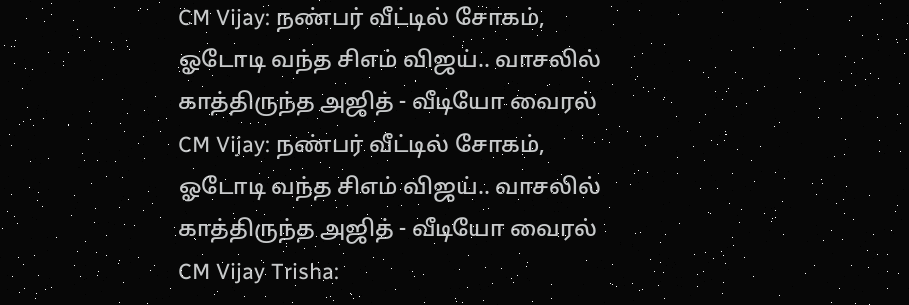CM Vijay: நண்பர் வீட்டில் சோகம், ஓடோடி வந்த சிஎம் விஜய்.. வாசலில் காத்திருந்த அஜித் - வீடியோ வைரல்
CM Vijay: நண்பர் வீட்டில் சோகம், ஓடோடி வந்த சிஎம் விஜய்.. வாசலில் காத்திருந்த அஜித் - வீடியோ வைரல்
CM Vijay Trisha: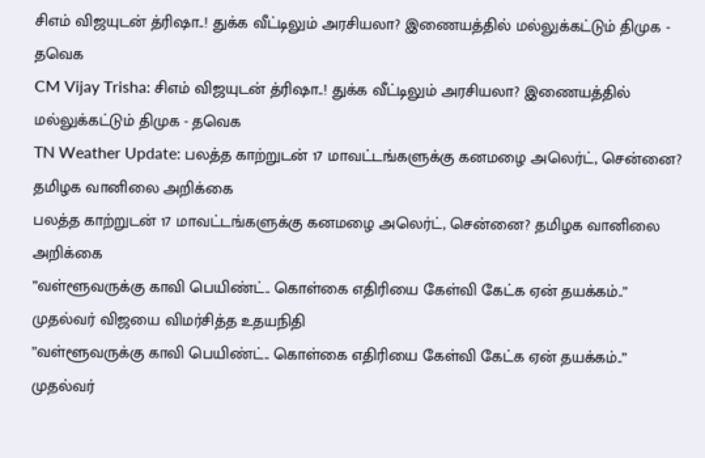சிஎம் விஜயுடன் த்ரிஷா..! துக்க வீட்டிலும் அரசியலா? இணையத்தில் மல்லுக்கட்டும் திமுக - தவெக
CM Vijay Trisha: சிஎம் விஜயுடன் த்ரிஷா..! துக்க வீட்டிலும் அரசியலா? இணையத்தில் மல்லுக்கட்டும் திமுக - தவெக
TN Weather Update: பலத்த காற்றுடன் 17 மாவட்டங்களுக்கு கனமழை அலெர்ட், சென்னை? தமிழக வானிலை அறிக்கை
பலத்த காற்றுடன் 17 மாவட்டங்களுக்கு கனமழை அலெர்ட், சென்னை? தமிழக வானிலை அறிக்கை
”வள்ளூவருக்கு காவி பெயிண்ட்.. கொள்கை எதிரியை கேள்வி கேட்க ஏன் தயக்கம்..” முதல்வர் விஜயை விமர்சித்த உதயநிதி
”வள்ளூவருக்கு காவி பெயிண்ட்.. கொள்கை எதிரியை கேள்வி கேட்க ஏன் தயக்கம்..” முதல்வர்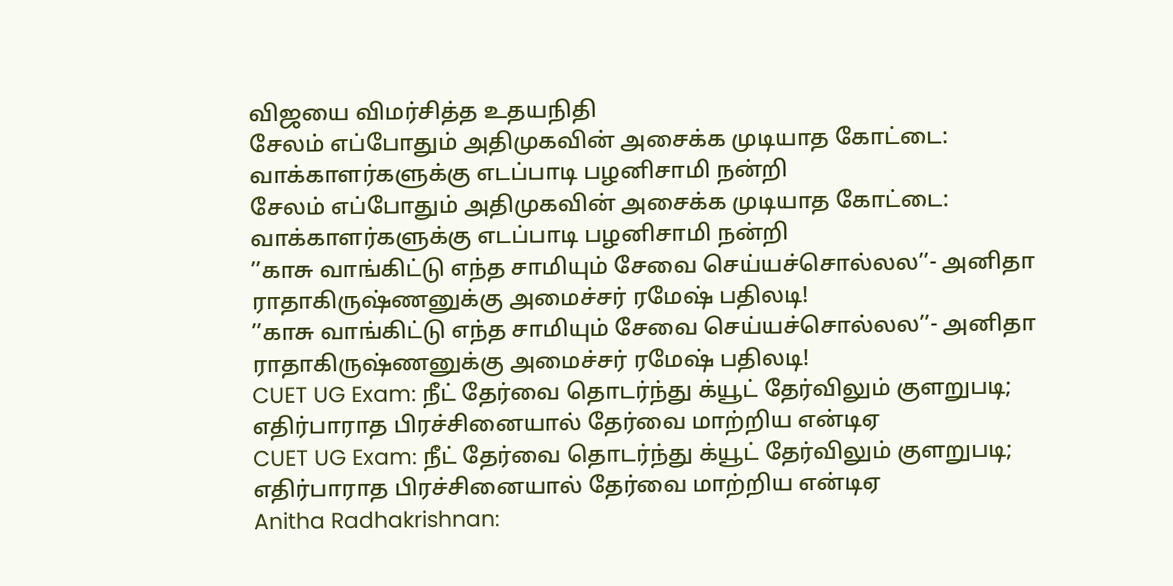விஜயை விமர்சித்த உதயநிதி
சேலம் எப்போதும் அதிமுகவின் அசைக்க முடியாத கோட்டை: வாக்காளர்களுக்கு எடப்பாடி பழனிசாமி நன்றி
சேலம் எப்போதும் அதிமுகவின் அசைக்க முடியாத கோட்டை: வாக்காளர்களுக்கு எடப்பாடி பழனிசாமி நன்றி
’’காசு வாங்கிட்டு எந்த சாமியும் சேவை செய்யச்சொல்லல’’- அனிதா ராதாகிருஷ்ணனுக்கு அமைச்சர் ரமேஷ் பதிலடி!
’’காசு வாங்கிட்டு எந்த சாமியும் சேவை செய்யச்சொல்லல’’- அனிதா ராதாகிருஷ்ணனுக்கு அமைச்சர் ரமேஷ் பதிலடி!
CUET UG Exam: நீட் தேர்வை தொடர்ந்து க்யூட் தேர்விலும் குளறுபடி; எதிர்பாராத பிரச்சினையால் தேர்வை மாற்றிய என்டிஏ
CUET UG Exam: நீட் தேர்வை தொடர்ந்து க்யூட் தேர்விலும் குளறுபடி; எதிர்பாராத பிரச்சினையால் தேர்வை மாற்றிய என்டிஏ
Anitha Radhakrishnan: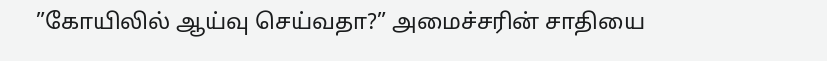”கோயிலில் ஆய்வு செய்வதா?” அமைச்சரின் சாதியை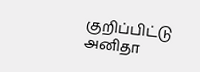குறிப்பிட்டு அனிதா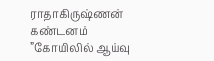ராதாகிருஷ்ணன் கண்டனம்
”கோயிலில் ஆய்வு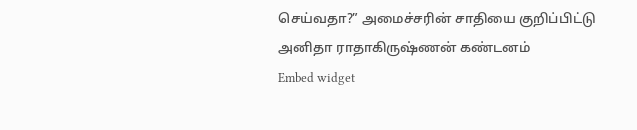செய்வதா?” அமைச்சரின் சாதியை குறிப்பிட்டு அனிதா ராதாகிருஷ்ணன் கண்டனம்
Embed widget